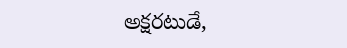అక్షరటుడే,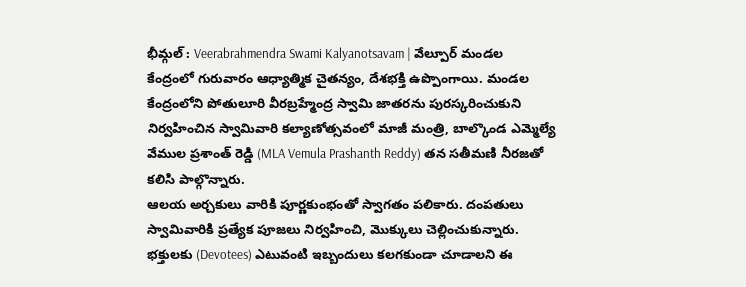భీమ్గల్ : Veerabrahmendra Swami Kalyanotsavam | వేల్పూర్ మండల కేంద్రంలో గురువారం ఆధ్యాత్మిక చైతన్యం, దేశభక్తి ఉప్పొంగాయి. మండల కేంద్రంలోని పోతులూరి వీరబ్రహ్మేంద్ర స్వామి జాతరను పురస్కరించుకుని నిర్వహించిన స్వామివారి కల్యాణోత్సవంలో మాజీ మంత్రి, బాల్కొండ ఎమ్మెల్యే వేముల ప్రశాంత్ రెడ్డి (MLA Vemula Prashanth Reddy) తన సతీమణి నీరజతో కలిసి పాల్గొన్నారు.
ఆలయ అర్చకులు వారికి పూర్ణకుంభంతో స్వాగతం పలికారు. దంపతులు స్వామివారికి ప్రత్యేక పూజలు నిర్వహించి, మొక్కులు చెల్లించుకున్నారు. భక్తులకు (Devotees) ఎటువంటి ఇబ్బందులు కలగకుండా చూడాలని ఈ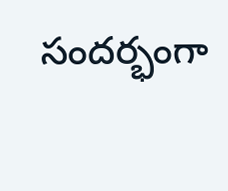సందర్భంగా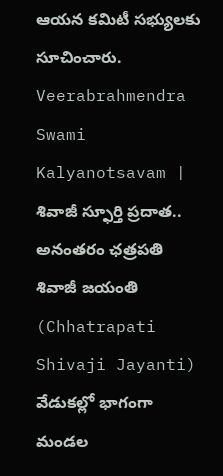ఆయన కమిటీ సభ్యులకు సూచించారు.
Veerabrahmendra Swami Kalyanotsavam | శివాజీ స్ఫూర్తి ప్రదాత..
అనంతరం ఛత్రపతి శివాజీ జయంతి (Chhatrapati Shivaji Jayanti) వేడుకల్లో భాగంగా మండల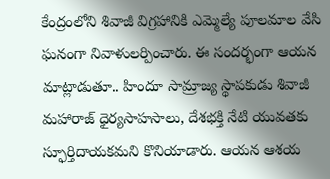కేంద్రంలోని శివాజీ విగ్రహానికి ఎమ్మెల్యే పూలమాల వేసి ఘనంగా నివాళులర్పించారు. ఈ సందర్భంగా ఆయన మాట్లాడుతూ.. హిందూ సామ్రాజ్య స్థాపకుడు శివాజీ మహారాజ్ ధైర్యసాహసాలు, దేశభక్తి నేటి యువతకు స్ఫూర్తిదాయకమని కొనియాడారు. ఆయన ఆశయ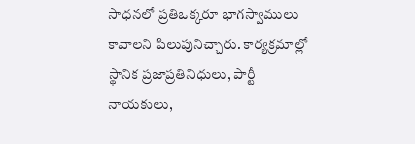సాధనలో ప్రతిఒక్కరూ భాగస్వాములు కావాలని పిలుపునిచ్చారు. కార్యక్రమాల్లో స్థానిక ప్రజాప్రతినిధులు, పార్టీ నాయకులు,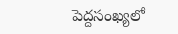పెద్దసంఖ్యలో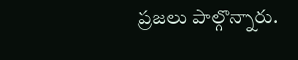ప్రజలు పాల్గొన్నారు.